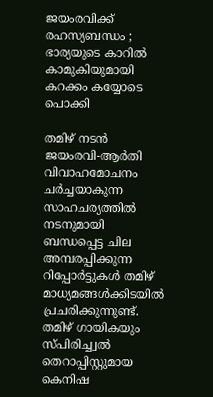ജയംരവിക്ക് രഹസ്യബന്ധം ; ഭാര്യയുടെ കാറിൽ കാമുകിയുമായി കറക്കം കയ്യോടെ പൊക്കി

തമിഴ് നടൻ ജയംരവി-ആർതി വിവാഹമോചനം ചർച്ചയാകുന്ന സാഹചര്യത്തിൽ നടനുമായി ബന്ധപ്പെട്ട ചില അമ്പരപ്പിക്കുന്ന റിപ്പോർട്ടുകൾ തമിഴ് മാധ്യമങ്ങൾക്കിടയിൽ പ്രചരിക്കുന്നുണ്ട്. തമിഴ് ഗായികയും സ്പിരിച്ച്വൽ തെറാപ്പിസ്റ്റുമായ കെനിഷ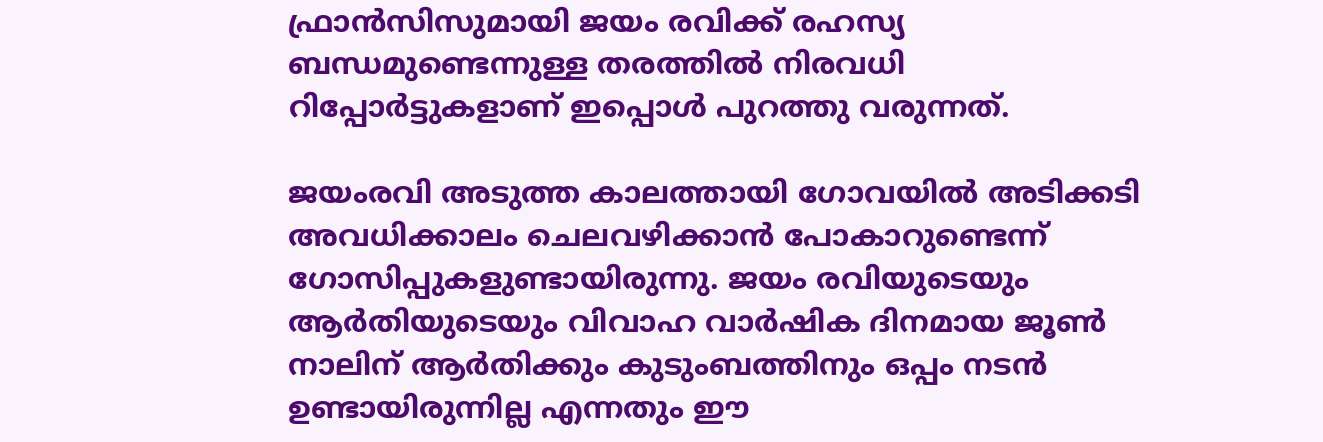ഫ്രാൻസിസുമായി ജയം രവിക്ക് രഹസ്യ ബന്ധമുണ്ടെന്നുള്ള തരത്തിൽ നിരവധി റിപ്പോർട്ടുകളാണ് ഇപ്പൊൾ പുറത്തു വരുന്നത്.

ജയംരവി അടുത്ത കാലത്തായി ഗോവയിൽ അടിക്കടി അവധിക്കാലം ചെലവഴിക്കാൻ പോകാറുണ്ടെന്ന് ഗോസിപ്പുകളുണ്ടായിരുന്നു. ജയം രവിയുടെയും ആർതിയുടെയും വിവാഹ വാർഷിക ദിനമായ ജൂൺ നാലിന് ആർതിക്കും കുടുംബത്തിനും ഒപ്പം നടൻ ഉണ്ടായിരുന്നില്ല എന്നതും ഈ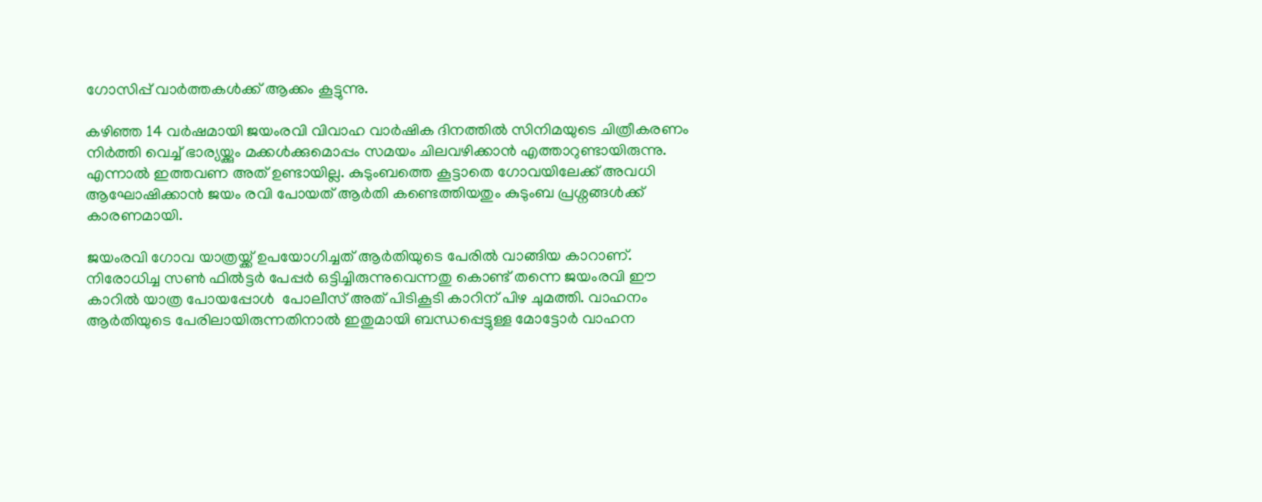ഗോസിപ്പ് വാർത്തകൾക്ക് ആക്കം കൂട്ടുന്നു.

കഴിഞ്ഞ 14 വർഷമായി ജയംരവി വിവാഹ വാർഷിക ദിനത്തിൽ സിനിമയുടെ ചിത്രീകരണം നിർത്തി വെച്ച് ഭാര്യയ്ക്കും മക്കൾക്കുമൊപ്പം സമയം ചിലവഴിക്കാൻ എത്താറുണ്ടായിരുന്നു. എന്നാൽ ഇത്തവണ അത് ഉണ്ടായില്ല. കുടുംബത്തെ കൂട്ടാതെ ഗോവയിലേക്ക് അവധി ആഘോഷിക്കാൻ ജയം രവി പോയത് ആർതി കണ്ടെത്തിയതും കുടുംബ പ്രശ്നങ്ങൾക്ക് കാരണമായി.

ജയംരവി ഗോവ യാത്രയ്ക്ക് ഉപയോഗിച്ചത് ആർതിയുടെ പേരിൽ വാങ്ങിയ കാറാണ്. നിരോധിച്ച സൺ ഫിൽട്ടർ പേപ്പർ ഒട്ടിച്ചിരുന്നുവെന്നതു കൊണ്ട് തന്നെ ജയംരവി ഈ കാറിൽ യാത്ര പോയപ്പോൾ  പോലീസ് അത് പിടികൂടി കാറിന് പിഴ ചുമത്തി. വാഹനം ആർതിയുടെ പേരിലായിരുന്നതിനാൽ ഇതുമായി ബന്ധപ്പെട്ടുള്ള മോട്ടോർ വാഹന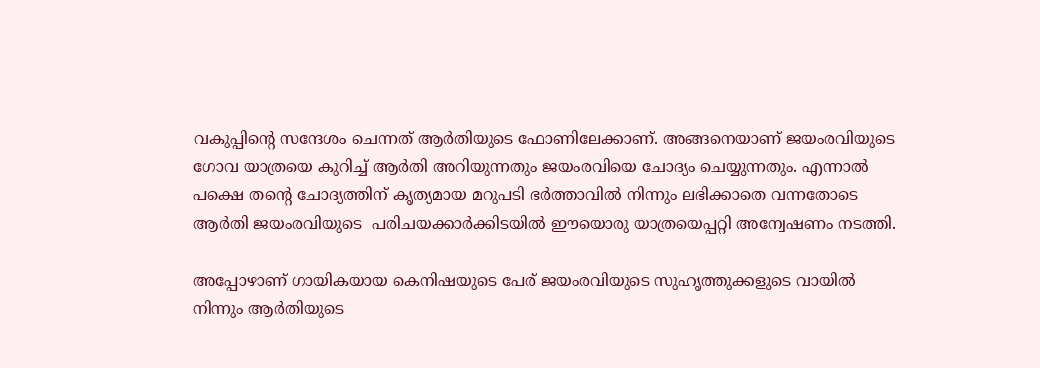വകുപ്പിന്റെ സന്ദേശം ചെന്നത് ആർതിയുടെ ഫോണിലേക്കാണ്. അങ്ങനെയാണ് ജയംരവിയുടെ ഗോവ യാത്രയെ കുറിച്ച് ആർതി അറിയുന്നതും ജയംരവിയെ ചോദ്യം ചെയ്യുന്നതും. എന്നാൽ പക്ഷെ തന്റെ ചോദ്യത്തിന് കൃത്യമായ മറുപടി ഭർത്താവിൽ നിന്നും ലഭിക്കാതെ വന്നതോടെ ആർതി ജയംരവിയുടെ  പരിചയക്കാർക്കിടയിൽ ഈയൊരു യാത്രയെപ്പറ്റി അന്വേഷണം നടത്തി.

അപ്പോഴാണ് ഗായികയായ കെനിഷയുടെ പേര് ജയംരവിയുടെ സുഹൃത്തുക്കളുടെ വായിൽ നിന്നും ആർതിയുടെ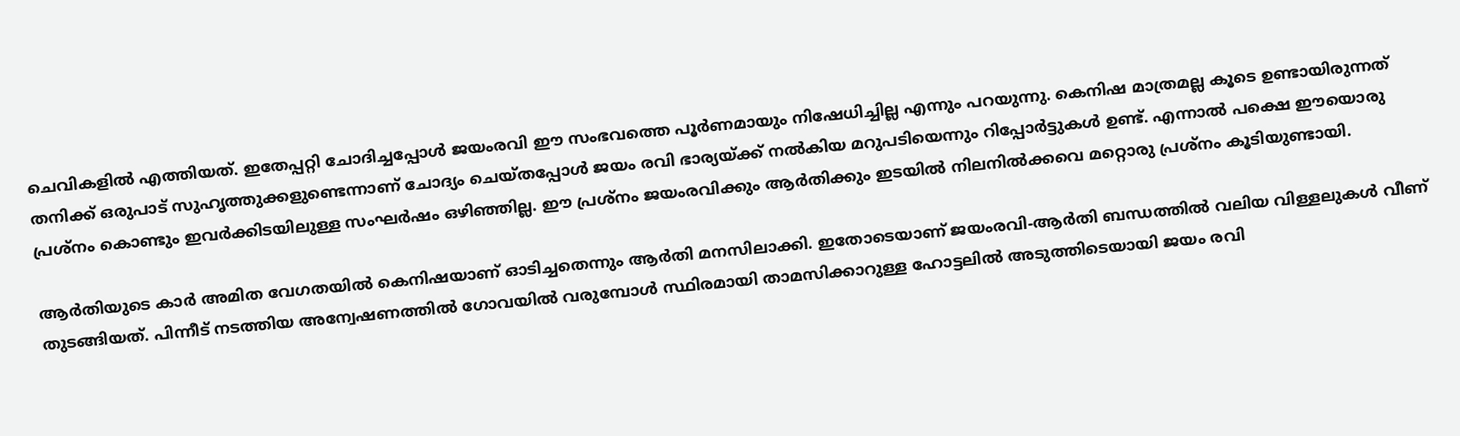ചെവികളിൽ എത്തിയത്. ഇതേപ്പറ്റി ചോദിച്ചപ്പോൾ ജയംരവി ഈ സംഭവത്തെ പൂർണമായും നിഷേധിച്ചില്ല എന്നും പറയുന്നു. കെനിഷ മാത്രമല്ല കൂടെ ഉണ്ടായിരുന്നത് തനിക്ക് ഒരുപാട് സുഹൃത്തുക്കളുണ്ടെന്നാണ് ചോദ്യം ചെയ്തപ്പോൾ ജയം രവി ഭാര്യയ്ക്ക് നൽകിയ മറുപടിയെന്നും റിപ്പോർട്ടുകൾ ഉണ്ട്. എന്നാൽ പക്ഷെ ഈയൊരു പ്രശ്നം കൊണ്ടും ഇവർക്കിടയിലുള്ള സംഘർഷം ഒഴിഞ്ഞില്ല. ഈ പ്രശ്നം ജയംരവിക്കും ആർതിക്കും ഇടയിൽ നിലനിൽക്കവെ മറ്റൊരു പ്രശ്നം കൂടിയുണ്ടായി.

ആർതിയുടെ കാർ അമിത വേഗതയിൽ കെനിഷയാണ് ഓടിച്ചതെന്നും ആർതി മനസിലാക്കി. ഇതോടെയാണ് ജയംരവി-ആർതി ബന്ധത്തിൽ വലിയ വിള്ളലുകൾ വീണ് തുടങ്ങിയത്. പിന്നീട് നടത്തിയ അന്വേഷണത്തിൽ ഗോവയിൽ വരുമ്പോൾ സ്ഥിരമായി താമസിക്കാറുള്ള ഹോട്ടലിൽ അടുത്തിടെയായി ജയം രവി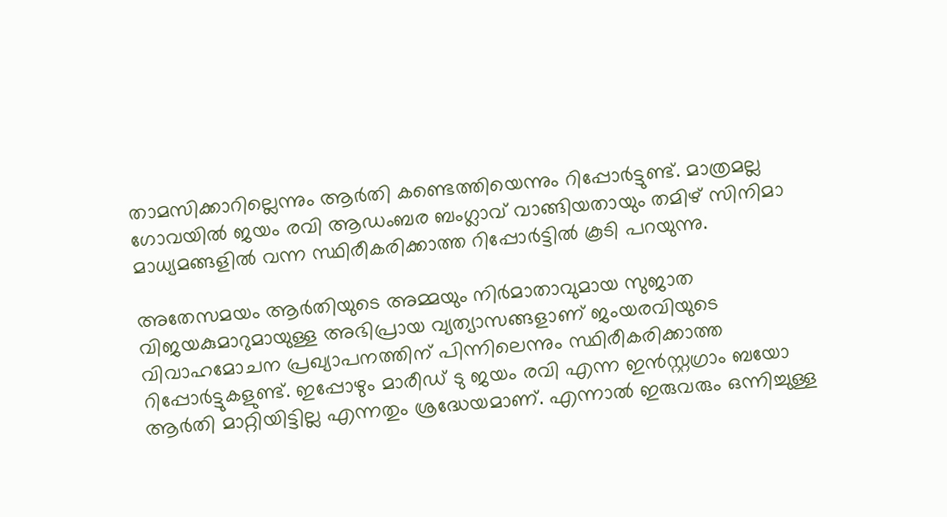താമസിക്കാറില്ലെന്നും ആർതി കണ്ടെത്തിയെന്നും റിപ്പോർട്ടുണ്ട്. മാത്രമല്ല ഗോവയിൽ ജയം രവി ആഡംബര ബംഗ്ലാവ് വാങ്ങിയതായും തമിഴ് സിനിമാ മാധ്യമങ്ങളിൽ വന്ന സ്ഥിരീകരിക്കാത്ത റിപ്പോർട്ടിൽ‌ കൂടി പറയുന്നു.

അതേസമയം ആർതിയുടെ അമ്മയും നിർമാതാവുമായ സുജാത വിജയകുമാറുമായുള്ള അഭിപ്രായ വ്യത്യാസങ്ങളാണ് ജംയരവിയുടെ വിവാഹമോചന പ്രഖ്യാപനത്തിന് പിന്നിലെന്നും സ്ഥിരീകരിക്കാത്ത റിപ്പോർ‌ട്ടുകളുണ്ട്. ഇപ്പോഴും മാരീഡ് ടു ജയം രവി എന്ന ഇന്‍സ്റ്റഗ്രാം ബയോ ആർതി മാറ്റിയിട്ടില്ല എന്നതും ശ്രദ്ധേയമാണ്. എന്നാൽ ഇരുവരും ഒന്നിച്ചുള്ള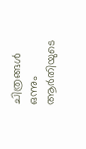ചിത്രങ്ങൾ ഒന്നും ആർതിയുടെ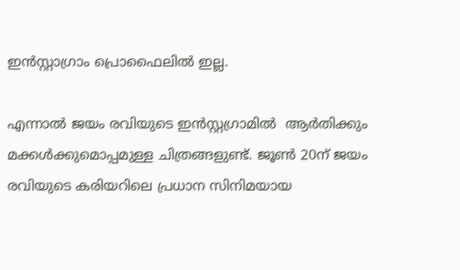ഇൻസ്റ്റാഗ്രാം പ്രൊഫൈലിൽ ഇല്ല.

എന്നാൽ ജയം രവിയുടെ ഇന്‍സ്റ്റഗ്രാമിൽ  ആർതിക്കും മക്കള്‍ക്കുമൊപ്പമുള്ള ചിത്രങ്ങളുണ്ട്. ജൂണ്‍ 20ന് ജയം രവിയുടെ കരിയറിലെ പ്രധാന സിനിമയായ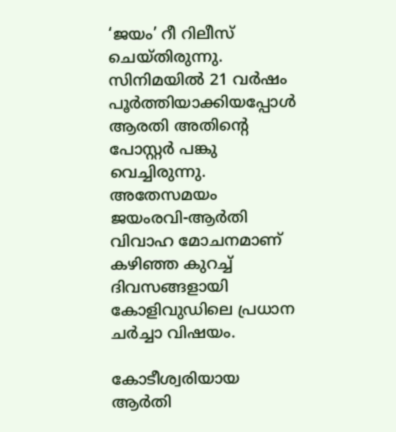‘ജയം’ റീ റിലീസ് ചെയ്‌തിരുന്നു. സിനിമയിൽ 21 വര്‍ഷം പൂര്‍ത്തിയാക്കിയപ്പോള്‍ ആരതി അതിന്റെ പോസ്റ്റര്‍ പങ്കു വെച്ചിരുന്നു. അതേസമയം ജയംരവി-ആർതി വിവാഹ മോചനമാണ് കഴിഞ്ഞ കുറച്ച് ദിവസങ്ങളായി കോളിവുഡിലെ പ്രധാന ചർച്ചാ വിഷയം.

കോടീശ്വരിയായ ആർതി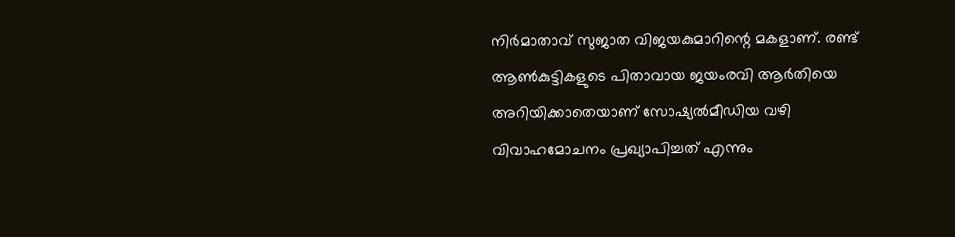നിർമാതാവ് സുജാത വിജയകുമാറിന്റെ മകളാണ്. രണ്ട് ആൺകുട്ടികളുടെ പിതാവായ ജയംരവി ആർതിയെ അറിയിക്കാതെയാണ് സോഷ്യൽമീഡിയ വഴി വിവാഹമോചനം പ്രഖ്യാപിച്ചത് എന്നും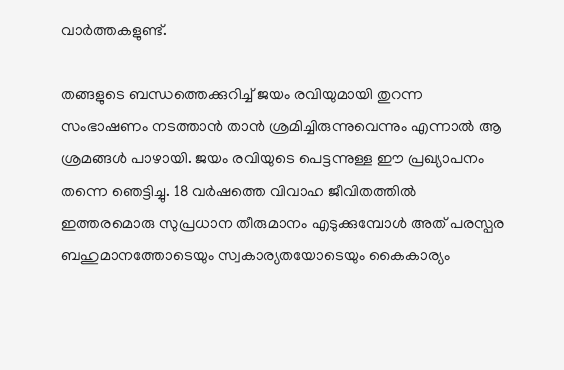വാർത്തകളുണ്ട്.

തങ്ങളുടെ ബന്ധത്തെക്കുറിച്ച് ജയം രവിയുമായി തുറന്ന സംഭാഷണം നടത്താൻ താൻ ശ്രമിച്ചിരുന്നുവെന്നും എന്നാൽ ആ ശ്രമങ്ങൾ പാഴായി. ജയം രവിയുടെ പെട്ടന്നുള്ള ഈ പ്രഖ്യാപനം തന്നെ ഞെട്ടിച്ചു. 18 വർഷത്തെ വിവാഹ ജീവിതത്തിൽ ഇത്തരമൊരു സുപ്രധാന തീരുമാനം എടുക്കുമ്പോൾ അത് പരസ്പര ബഹുമാനത്തോടെയും സ്വകാര്യതയോടെയും കൈകാര്യം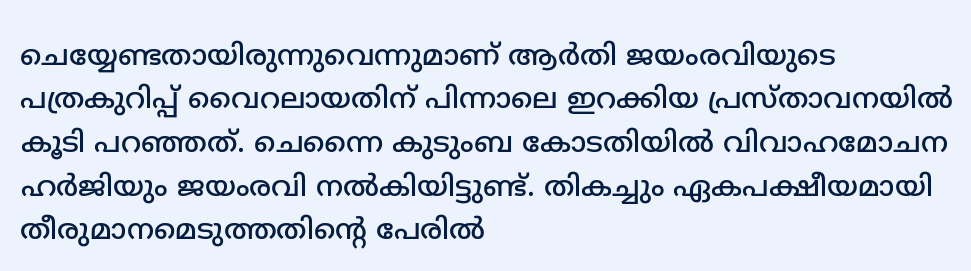ചെയ്യേണ്ടതായിരുന്നുവെന്നുമാണ് ആർതി ജയംരവിയുടെ പത്രകുറിപ്പ് വൈറലായതിന് പിന്നാലെ ഇറക്കിയ പ്രസ്താവനയിൽ കൂടി പറഞ്ഞത്. ചെന്നൈ കുടുംബ കോടതിയിൽ വിവാഹമോചന ഹർജിയും ജയംരവി നൽകിയിട്ടുണ്ട്. തികച്ചും ഏകപക്ഷീയമായി തീരുമാനമെടുത്തതിന്റെ പേരിൽ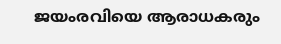ജയംരവിയെ ആരാധകരും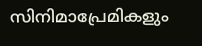സിനിമാപ്രേമികളും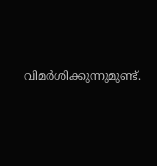വിമർശിക്കുന്നുമുണ്ട്.